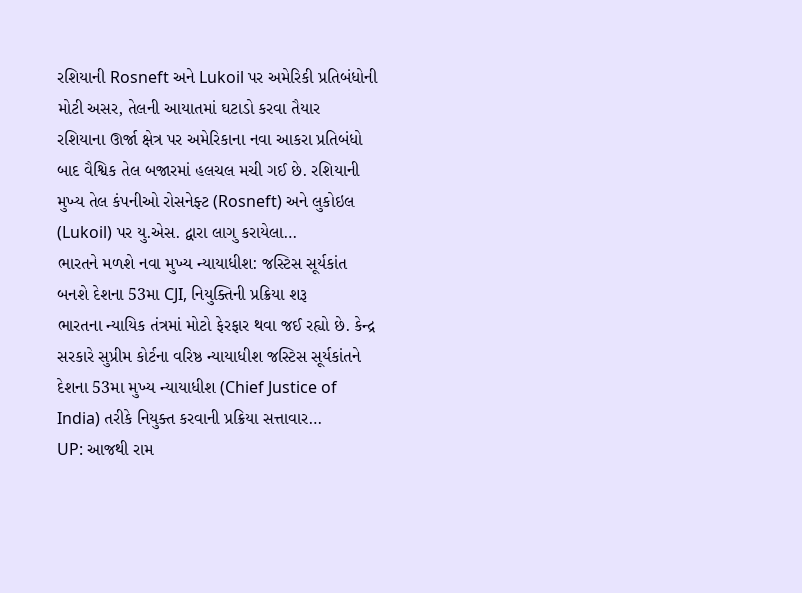રશિયાની Rosneft અને Lukoil પર અમેરિકી પ્રતિબંધોની મોટી અસર, તેલની આયાતમાં ઘટાડો કરવા તૈયાર
રશિયાના ઊર્જા ક્ષેત્ર પર અમેરિકાના નવા આકરા પ્રતિબંધો બાદ વૈશ્વિક તેલ બજારમાં હલચલ મચી ગઈ છે. રશિયાની મુખ્ય તેલ કંપનીઓ રોસનેફ્ટ (Rosneft) અને લુકોઇલ (Lukoil) પર યુ.એસ. દ્વારા લાગુ કરાયેલા…
ભારતને મળશે નવા મુખ્ય ન્યાયાધીશ: જસ્ટિસ સૂર્યકાંત બનશે દેશના 53મા CJI, નિયુક્તિની પ્રક્રિયા શરૂ
ભારતના ન્યાયિક તંત્રમાં મોટો ફેરફાર થવા જઈ રહ્યો છે. કેન્દ્ર સરકારે સુપ્રીમ કોર્ટના વરિષ્ઠ ન્યાયાધીશ જસ્ટિસ સૂર્યકાંતને દેશના 53મા મુખ્ય ન્યાયાધીશ (Chief Justice of India) તરીકે નિયુક્ત કરવાની પ્રક્રિયા સત્તાવાર…
UP: આજથી રામ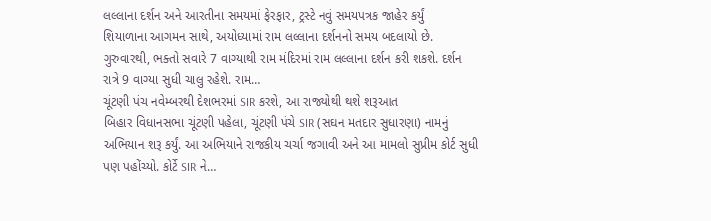લલ્લાના દર્શન અને આરતીના સમયમાં ફેરફાર, ટ્રસ્ટે નવું સમયપત્રક જાહેર કર્યું
શિયાળાના આગમન સાથે, અયોધ્યામાં રામ લલ્લાના દર્શનનો સમય બદલાયો છે. ગુરુવારથી, ભક્તો સવારે 7 વાગ્યાથી રામ મંદિરમાં રામ લલ્લાના દર્શન કરી શકશે. દર્શન રાત્રે 9 વાગ્યા સુધી ચાલુ રહેશે. રામ…
ચૂંટણી પંચ નવેમ્બરથી દેશભરમાં SIR કરશે, આ રાજ્યોથી થશે શરૂઆત
બિહાર વિધાનસભા ચૂંટણી પહેલા, ચૂંટણી પંચે SIR (સઘન મતદાર સુધારણા) નામનું અભિયાન શરૂ કર્યું. આ અભિયાને રાજકીય ચર્ચા જગાવી અને આ મામલો સુપ્રીમ કોર્ટ સુધી પણ પહોંચ્યો. કોર્ટે SIR ને…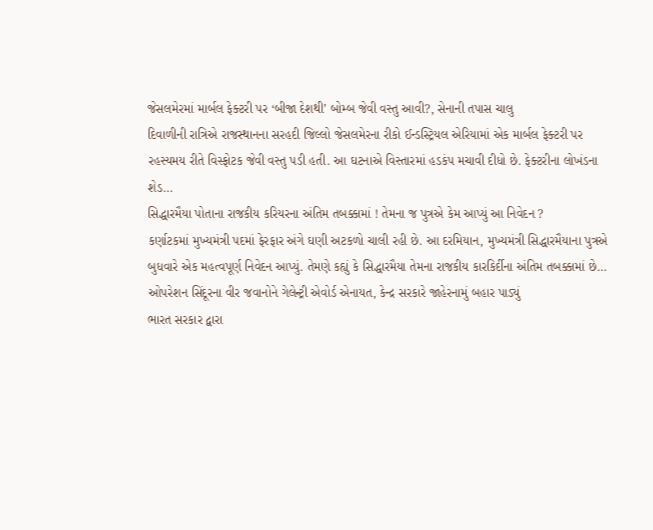જેસલમેરમાં માર્બલ ફેક્ટરી પર ‘બીજા દેશથી’ બોમ્બ જેવી વસ્તુ આવી?, સેનાની તપાસ ચાલુ
દિવાળીની રાત્રિએ રાજસ્થાનના સરહદી જિલ્લો જેસલમેરના રીકો ઈન્ડસ્ટ્રિયલ એરિયામાં એક માર્બલ ફેક્ટરી પર રહસ્યમય રીતે વિસ્ફોટક જેવી વસ્તુ પડી હતી. આ ઘટનાએ વિસ્તારમાં હડકંપ મચાવી દીધો છે. ફેક્ટરીના લોખંડના શેડ…
સિદ્ધારમૈયા પોતાના રાજકીય કરિયરના અંતિમ તબક્કામાં ! તેમના જ પુત્રએ કેમ આપ્યું આ નિવેદન ?
કર્ણાટકમાં મુખ્યમંત્રી પદમાં ફેરફાર અંગે ઘણી અટકળો ચાલી રહી છે. આ દરમિયાન, મુખ્યમંત્રી સિદ્ધારમૈયાના પુત્રએ બુધવારે એક મહત્વપૂર્ણ નિવેદન આપ્યું. તેમણે કહ્યું કે સિદ્ધારમૈયા તેમના રાજકીય કારકિર્દીના અંતિમ તબક્કામાં છે…
ઓપરેશન સિંદૂરના વીર જવાનોને ગેલેન્ટ્રી એવોર્ડ એનાયત, કેન્દ્ર સરકારે જાહેરનામું બહાર પાડ્યું
ભારત સરકાર દ્વારા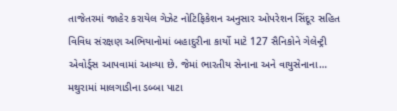તાજેતરમાં જાહેર કરાયેલ ગેઝેટ નોટિફિકેશન અનુસાર ઓપરેશન સિંદૂર સહિત વિવિધ સંરક્ષણ અભિયાનોમાં બહાદુરીના કાર્યો માટે 127 સૈનિકોને ગેલેન્ટ્રી એવોર્ડ્સ આપવામાં આવ્યા છે. જેમાં ભારતીય સેનાના અને વાયુસેનાના…
મથુરામાં માલગાડીના ડબ્બા પાટા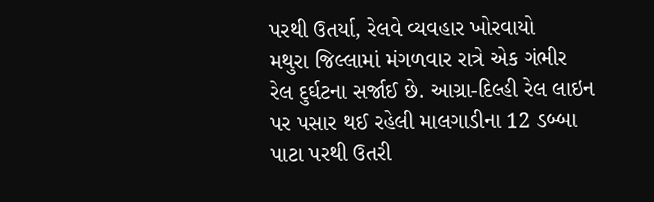પરથી ઉતર્યા, રેલવે વ્યવહાર ખોરવાયો
મથુરા જિલ્લામાં મંગળવાર રાત્રે એક ગંભીર રેલ દુર્ઘટના સર્જાઈ છે. આગ્રા-દિલ્હી રેલ લાઇન પર પસાર થઈ રહેલી માલગાડીના 12 ડબ્બા પાટા પરથી ઉતરી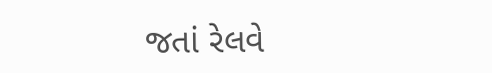જતાં રેલવે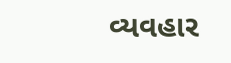વ્યવહાર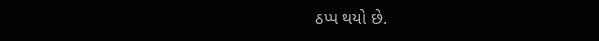ઠપ્પ થયો છે.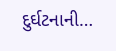દુર્ઘટનાની…